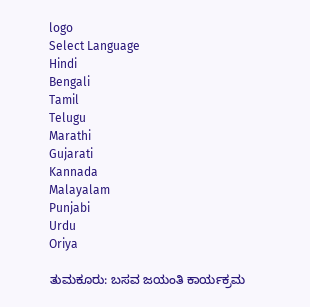logo
Select Language
Hindi
Bengali
Tamil
Telugu
Marathi
Gujarati
Kannada
Malayalam
Punjabi
Urdu
Oriya

ತುಮಕೂರು: ಬಸವ ಜಯಂತಿ ಕಾರ್ಯಕ್ರಮ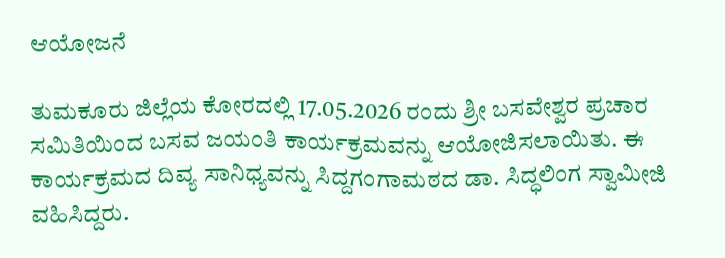ಆಯೋಜನೆ

ತುಮಕೂರು ಜಿಲ್ಲೆಯ ಕೋರದಲ್ಲಿ 17.05.2026 ರಂದು ಶ್ರೀ ಬಸವೇಶ್ವರ ಪ್ರಚಾರ ಸಮಿತಿಯಿಂದ ಬಸವ ಜಯಂತಿ ಕಾರ್ಯಕ್ರಮವನ್ನು ಆಯೋಜಿಸಲಾಯಿತು. ಈ ಕಾರ್ಯಕ್ರಮದ ದಿವ್ಯ ಸಾನಿಧ್ಯವನ್ನು ಸಿದ್ದಗಂಗಾಮಠದ ಡಾ. ಸಿದ್ಧಲಿಂಗ ಸ್ವಾಮೀಜಿ ವಹಿಸಿದ್ದರು.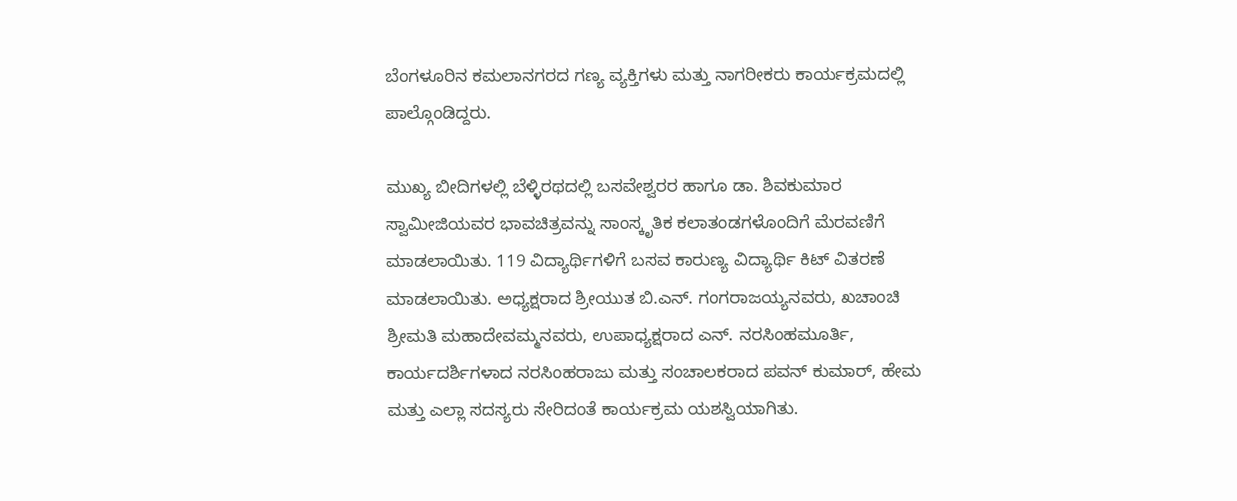ಬೆಂಗಳೂರಿನ ಕಮಲಾನಗರದ ಗಣ್ಯ ವ್ಯಕ್ತಿಗಳು ಮತ್ತು ನಾಗರೀಕರು ಕಾರ್ಯಕ್ರಮದಲ್ಲಿ ಪಾಲ್ಗೊಂಡಿದ್ದರು.

ಮುಖ್ಯ ಬೀದಿಗಳಲ್ಲಿ ಬೆಳ್ಳಿರಥದಲ್ಲಿ ಬಸವೇಶ್ವರರ ಹಾಗೂ ಡಾ. ಶಿವಕುಮಾರ ಸ್ವಾಮೀಜಿಯವರ ಭಾವಚಿತ್ರವನ್ನು ಸಾಂಸ್ಕೃತಿಕ ಕಲಾತಂಡಗಳೊಂದಿಗೆ ಮೆರವಣಿಗೆ ಮಾಡಲಾಯಿತು. 119 ವಿದ್ಯಾರ್ಥಿಗಳಿಗೆ ಬಸವ ಕಾರುಣ್ಯ ವಿದ್ಯಾರ್ಥಿ ಕಿಟ್ ವಿತರಣೆ ಮಾಡಲಾಯಿತು. ಅಧ್ಯಕ್ಷರಾದ ಶ್ರೀಯುತ ಬಿ.ಎನ್. ಗಂಗರಾಜಯ್ಯನವರು, ಖಚಾಂಚಿ ಶ್ರೀಮತಿ ಮಹಾದೇವಮ್ಮನವರು, ಉಪಾಧ್ಯಕ್ಷರಾದ ಎನ್. ನರಸಿಂಹಮೂರ್ತಿ, ಕಾರ್ಯದರ್ಶಿಗಳಾದ ನರಸಿಂಹರಾಜು ಮತ್ತು ಸಂಚಾಲಕರಾದ ಪವನ್ ಕುಮಾರ್, ಹೇಮ ಮತ್ತು ಎಲ್ಲಾ ಸದಸ್ಯರು ಸೇರಿದಂತೆ ಕಾರ್ಯಕ್ರಮ ಯಶಸ್ವಿಯಾಗಿತು.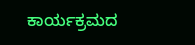ಕಾರ್ಯಕ್ರಮದ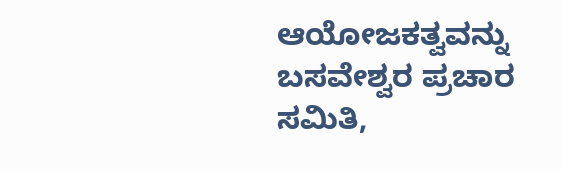ಆಯೋಜಕತ್ವವನ್ನು ಬಸವೇಶ್ವರ ಪ್ರಚಾರ ಸಮಿತಿ,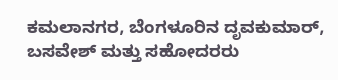ಕಮಲಾನಗರ, ಬೆಂಗಳೂರಿನ ದೃವಕುಮಾರ್, ಬಸವೇಶ್ ಮತ್ತು ಸಹೋದರರು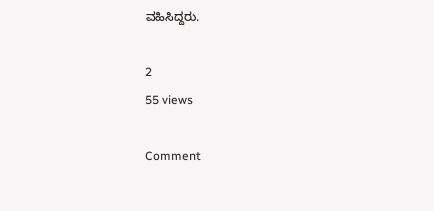ವಹಿಸಿದ್ದರು.

2
55 views

Comment